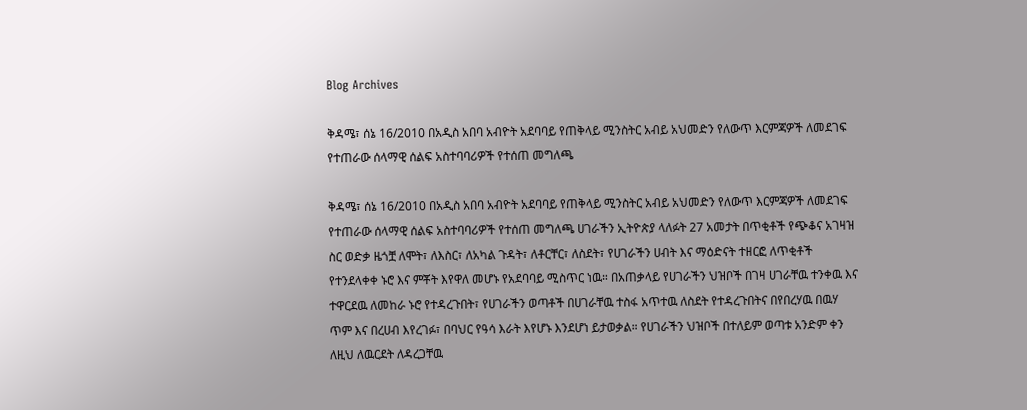Blog Archives

ቅዳሜ፣ ሰኔ 16/2010 በአዲስ አበባ አብዮት አደባባይ የጠቅላይ ሚንስትር አብይ አህመድን የለውጥ እርምጃዎች ለመደገፍ የተጠራው ሰላማዊ ሰልፍ አስተባባሪዎች የተሰጠ መግለጫ

ቅዳሜ፣ ሰኔ 16/2010 በአዲስ አበባ አብዮት አደባባይ የጠቅላይ ሚንስትር አብይ አህመድን የለውጥ እርምጃዎች ለመደገፍ የተጠራው ሰላማዊ ሰልፍ አስተባባሪዎች የተሰጠ መግለጫ ሀገራችን ኢትዮጵያ ላለፉት 27 አመታት በጥቂቶች የጭቆና አገዛዝ ስር ወድቃ ዜጎቿ ለሞት፣ ለእስር፣ ለአካል ጉዳት፣ ለቶርቸር፣ ለስደት፣ የሀገራችን ሀብት እና ማዕድናት ተዘርፎ ለጥቂቶች የተንደላቀቀ ኑሮ እና ምቾት እየዋለ መሆኑ የአደባባይ ሚስጥር ነዉ። በአጠቃላይ የሀገራችን ህዝቦች በገዛ ሀገራቸዉ ተንቀዉ እና ተዋርደዉ ለመከራ ኑሮ የተዳረጉበት፣ የሀገራችን ወጣቶች በሀገራቸዉ ተስፋ አጥተዉ ለስደት የተዳረጉበትና በየበረሃዉ በዉሃ ጥም እና በረሀብ እየረገፉ፣ በባህር የዓሳ እራት እየሆኑ እንደሆነ ይታወቃል። የሀገራችን ህዝቦች በተለይም ወጣቱ አንድም ቀን ለዚህ ለዉርደት ለዳረጋቸዉ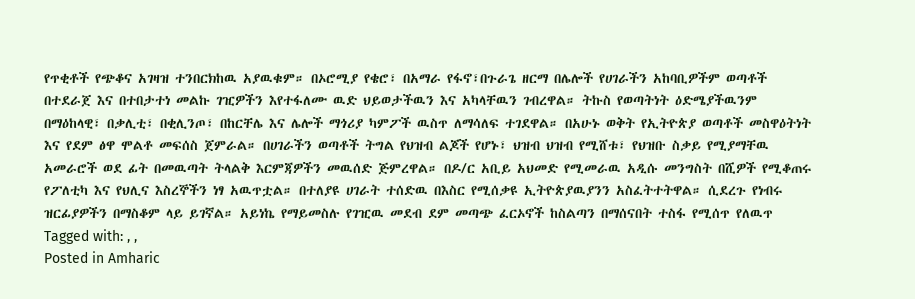የጥቂቶች የጭቆና አገዛዝ ተንበርክከዉ አያዉቁም። በኦሮሚያ የቄሮ፣ በአማራ የፋኖ፣በጉራጌ ዘርማ በሌሎች የሀገራችን አከባቢዎችም ወጣቶች በተደራጀ እና በተበታተነ መልኩ ገዢዎችን እየተፋለሙ ዉድ ህይወታችዉን እና አካላቸዉን ገብረዋል። ትኩስ የወጣትነት ዕድሜያችዉንም በማዕከላዊ፣ በቃሊቲ፣ በቂሊንጦ፣ በከርቸሌ እና ሌሎች ማጎሪያ ካምፖች ዉስጥ ለማሳለፍ ተገደዋል። በአሁኑ ወቅት የኢትዮጵያ ወጣቶች መስዋዕትነት እና የደም ፅዋ ሞልቶ መፍሰስ ጀምራል። በሀገራችን ወጣቶች ትግል የህዝብ ልጆች የሆኑ፣ ህዝብ ህዝብ የሚሸቱ፣ የህዝቡ ስቃይ የሚያማቸዉ አመራሮች ወደ ፊት በመዉጣት ትላልቅ እርምጃዎችን መዉሰድ ጅምረዋል። በዶ/ር አቢይ አህመድ የሚመራዉ አዲሱ መንግስት በሺዎች የሚቆጠሩ የፖለቲካ እና የህሊና እስረኞችን ነፃ አዉጥቷል። በተለያዩ ሀገራት ተሰድዉ በእስር የሚሰቃዩ ኢትዮጵያዉያንን አስፈትተትዋል። ሲደረጉ የነብሩ ዝርፊያዎችን በማስቆም ላይ ይገኛል። አይነኬ የማይመስሉ የገዢዉ መደብ ደም መጣጭ ፈርኦኖች ከስልጣን በማሰናበት ተስፋ የሚሰጥ የለዉጥ
Tagged with: , ,
Posted in Amharic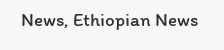News, Ethiopian News